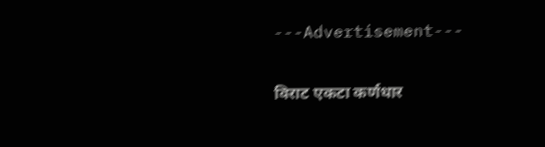---Advertisement---

विराट एकटा कर्णधार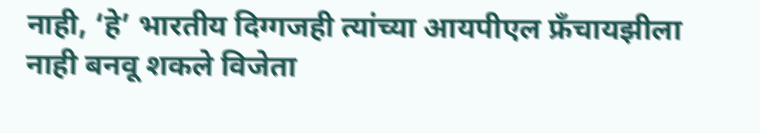नाही, ‘हे’ भारतीय दिग्गजही त्यांच्या आयपीएल फ्रँचायझीला नाही बनवू शकले विजेता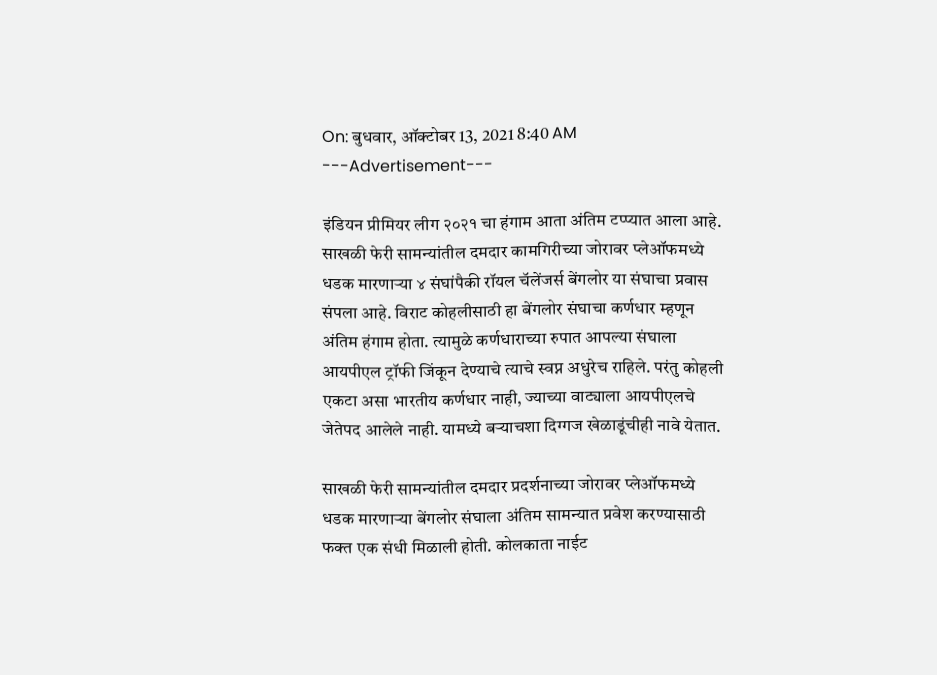On: बुधवार, ऑक्टोबर 13, 2021 8:40 AM
---Advertisement---

इंडियन प्रीमियर लीग २०२१ चा हंगाम आता अंतिम टप्प्यात आला आहे. साखळी फेरी सामन्यांतील दमदार कामगिरीच्या जोरावर प्लेऑफमध्ये धडक मारणाऱ्या ४ संघांपैकी रॉयल चॅलेंजर्स बेंगलोर या संघाचा प्रवास संपला आहे. विराट कोहलीसाठी हा बेंगलोर संघाचा कर्णधार म्हणून अंतिम हंगाम होता. त्यामुळे कर्णधाराच्या रुपात आपल्या संघाला आयपीएल ट्रॉफी जिंकून देण्याचे त्याचे स्वप्न अधुरेच राहिले. परंतु कोहली एकटा असा भारतीय कर्णधार नाही, ज्याच्या वाट्याला आयपीएलचे जेतेपद आलेले नाही. यामध्ये बऱ्याचशा दिग्गज खेळाडूंचीही नावे येतात.

साखळी फेरी सामन्यांतील दमदार प्रदर्शनाच्या जोरावर प्लेऑफमध्ये धडक मारणाऱ्या बेंगलोर संघाला अंतिम सामन्यात प्रवेश करण्यासाठी फक्त एक संधी मिळाली होती. कोलकाता नाईट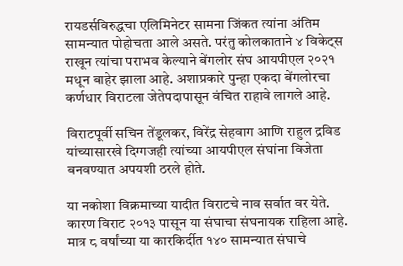रायडर्सविरुद्धचा एलिमिनेटर सामना जिंकत त्यांना अंतिम सामन्यात पोहोचता आले असते. परंतु कोलकाताने ४ विकेट्स राखून त्यांचा पराभव केल्याने बेंगलोर संघ आयपीएल २०२१ मधून बाहेर झाला आहे. अशाप्रकारे पुन्हा एकदा बेंगलोरचा कर्णधार विराटला जेतेपदापासून वंचित राहावे लागले आहे.

विराटपूर्वी सचिन तेंडूलकर, विरेंद्र सेहवाग आणि राहुल द्रविड यांच्यासारखे दिग्गजही त्यांच्या आयपीएल संघांना विजेता बनवण्यात अपयशी ठरले होते.

या नकोशा विक्रमाच्या यादीत विराटचे नाव सर्वात वर येते. कारण विराट २०१३ पासून या संघाचा संघनायक राहिला आहे. मात्र ८ वर्षांच्या या कारकिर्दीत १४० सामन्यात संघाचे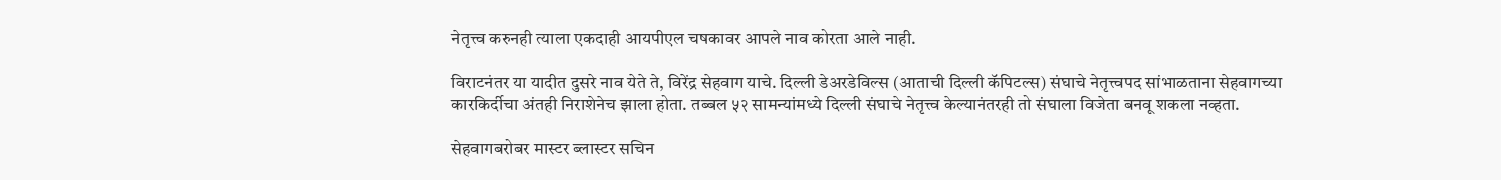नेतृत्त्व करुनही त्याला एकदाही आयपीएल चषकावर आपले नाव कोरता आले नाही.

विराटनंतर या यादीत दुसरे नाव येते ते, विरेंद्र सेहवाग याचे. दिल्ली डेअरडेविल्स (आताची दिल्ली कॅपिटल्स) संघाचे नेतृत्त्वपद सांभाळताना सेहवागच्या कारकिर्दीचा अंतही निराशेनेच झाला होता. तब्बल ५२ सामन्यांमध्ये दिल्ली संघाचे नेतृत्त्व केल्यानंतरही तो संघाला विजेता बनवू शकला नव्हता.

सेहवागबरोबर मास्टर ब्लास्टर सचिन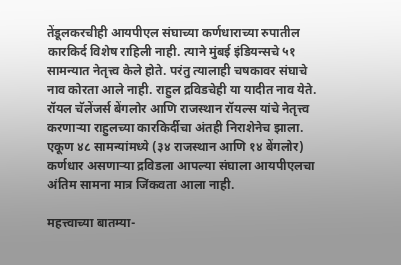तेंडूलकरचीही आयपीएल संघाच्या कर्णधाराच्या रुपातील कारकिर्द विशेष राहिली नाही. त्याने मुंबई इंडियन्सचे ५१ सामन्यात नेतृत्त्व केले होते. परंतु त्यालाही चषकावर संघाचे नाव कोरता आले नाही. राहुल द्रविडचेही या यादीत नाव येते. रॉयल चॅलेंजर्स बेंगलोर आणि राजस्थान रॉयल्स यांचे नेतृत्त्व करणाऱ्या राहुलच्या कारकिर्दीचा अंतही निराशेनेच झाला. एकूण ४८ सामन्यांमध्ये (३४ राजस्थान आणि १४ बेंगलोर) कर्णधार असणाऱ्या द्रविडला आपल्या संघाला आयपीएलचा अंतिम सामना मात्र जिंकवता आला नाही.

महत्त्वाच्या बातम्या-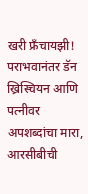खरी फ्रँचायझी! पराभवानंतर डॅन ख्रिस्चियन आणि पत्नीवर अपशब्दांचा मारा, आरसीबीची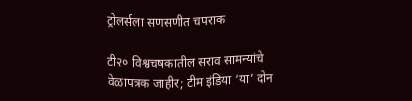ट्रोलर्सला सणसणीत चपराक

टी२० विश्वचषकातील सराव सामन्यांचे वेळापत्रक जाहीर; टीम इंडिया ‘या’ दोन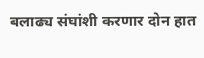बलाढ्य संघांशी करणार दोन हात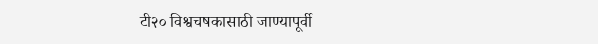टी२० विश्वचषकासाठी जाण्यापूर्वी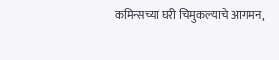कमिन्सच्या घरी चिमुकल्याचे आगमन,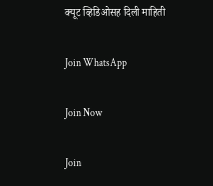क्यूट व्हिडिओसह दिली माहिती

Join WhatsApp

Join Now

Join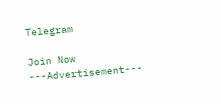Telegram

Join Now
---Advertisement---